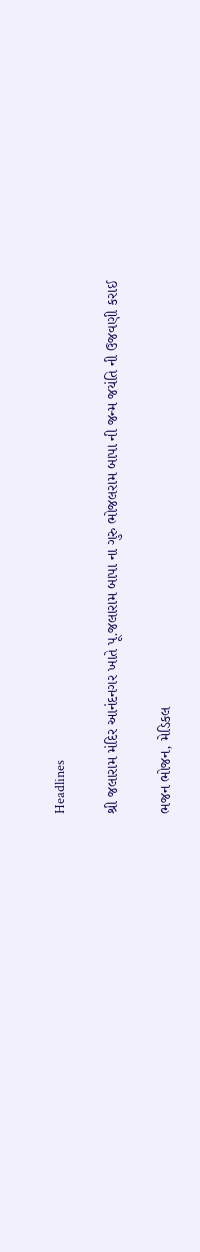Headlines

શ્રી જલારામ મંદિર આનંદનગર ખાતે પૂ.જલારામ બાપા ના ગુરુ ભોજલરામ બાપા ની જન્મ જયંતિ ની ઉજવણી કરાઈ

ભજન ભોજન, મેડિકલ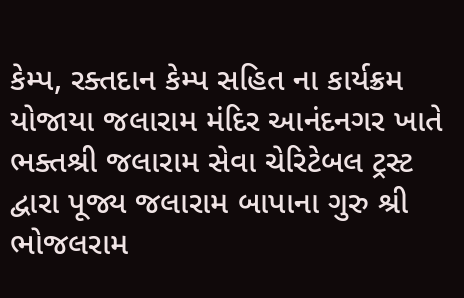કેમ્પ, રક્તદાન કેમ્પ સહિત ના કાર્યક્રમ યોજાયા જલારામ મંદિર આનંદનગર ખાતે ભક્તશ્રી જલારામ સેવા ચેરિટેબલ ટ્રસ્ટ દ્વારા પૂજ્ય જલારામ બાપાના ગુરુ શ્રી ભોજલરામ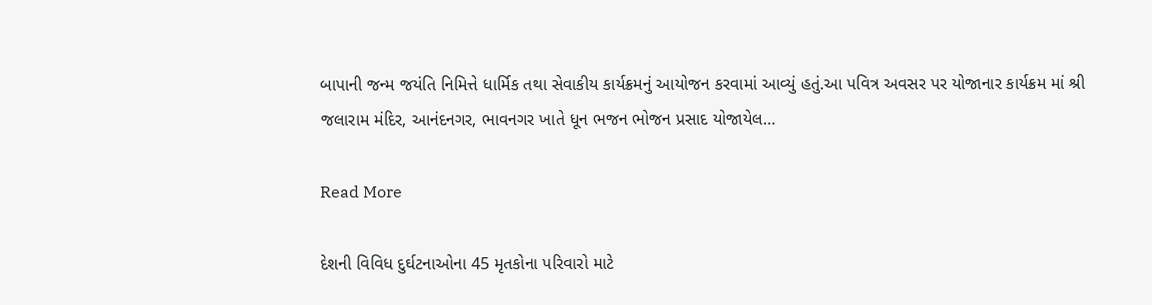બાપાની જન્મ જયંતિ નિમિત્તે ધાર્મિક તથા સેવાકીય કાર્યક્રમનું આયોજન કરવામાં આવ્યું હતું.આ પવિત્ર અવસર પર યોજાનાર કાર્યક્રમ માં શ્રી જલારામ મંદિર, આનંદનગર, ભાવનગર ખાતે ધૂન ભજન ભોજન પ્રસાદ યોજાયેલ…

Read More

દેશની વિવિધ દુર્ઘટનાઓના 45 મૃતકોના પરિવારો માટે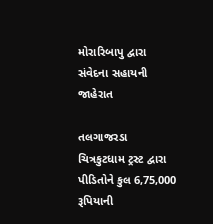મોરારિબાપુ દ્વારા સંવેદના સહાયની જાહેરાત

તલગાજરડા ચિત્રકુટધામ ટ્રસ્ટ દ્વારા પીડિતોને કુલ 6,75,000 રૂપિયાની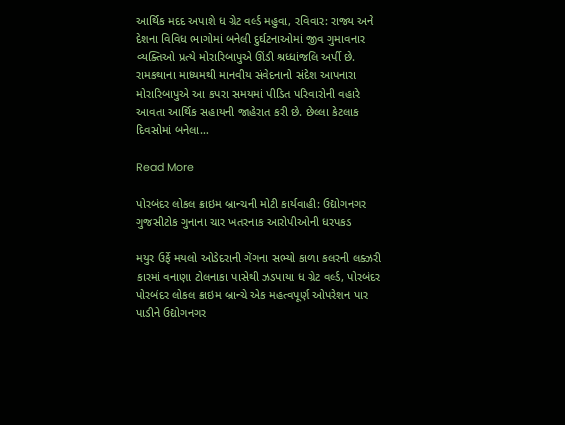આર્થિક મદદ અપાશે ધ ગ્રેટ વર્લ્ડ મહુવા, રવિવાર: રાજ્ય અને દેશના વિવિધ ભાગોમાં બનેલી દુર્ઘટનાઓમાં જીવ ગુમાવનાર વ્યક્તિઓ પ્રત્યે મોરારિબાપુએ ઊંડી શ્રધ્ધાંજલિ અર્પી છે. રામકથાના માધ્યમથી માનવીય સંવેદનાનો સંદેશ આપનારા મોરારિબાપુએ આ કપરા સમયમાં પીડિત પરિવારોની વહારે આવતા આર્થિક સહાયની જાહેરાત કરી છે. છેલ્લા કેટલાક દિવસોમાં બનેલા…

Read More

પોરબંદર લોકલ ક્રાઇમ બ્રાન્ચની મોટી કાર્યવાહી: ઉદ્યોગનગર ગુજસીટોક ગુનાના ચાર ખતરનાક આરોપીઓની ધરપકડ

મયુર ઉર્ફે મયલો ઓડેદરાની ગેંગના સભ્યો કાળા કલરની લક્ઝરી કારમાં વનાણા ટોલનાકા પાસેથી ઝડપાયા ધ ગ્રેટ વર્લ્ડ, પોરબંદર પોરબંદર લોકલ ક્રાઇમ બ્રાન્ચે એક મહત્વપૂર્ણ ઓપરેશન પાર પાડીને ઉદ્યોગનગર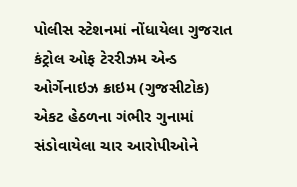પોલીસ સ્ટેશનમાં નોંધાયેલા ગુજરાત કંટ્રોલ ઓફ ટેરરીઝમ એન્ડ ઓર્ગેનાઇઝ ક્રાઇમ (ગુજસીટોક) એકટ હેઠળના ગંભીર ગુનામાં સંડોવાયેલા ચાર આરોપીઓને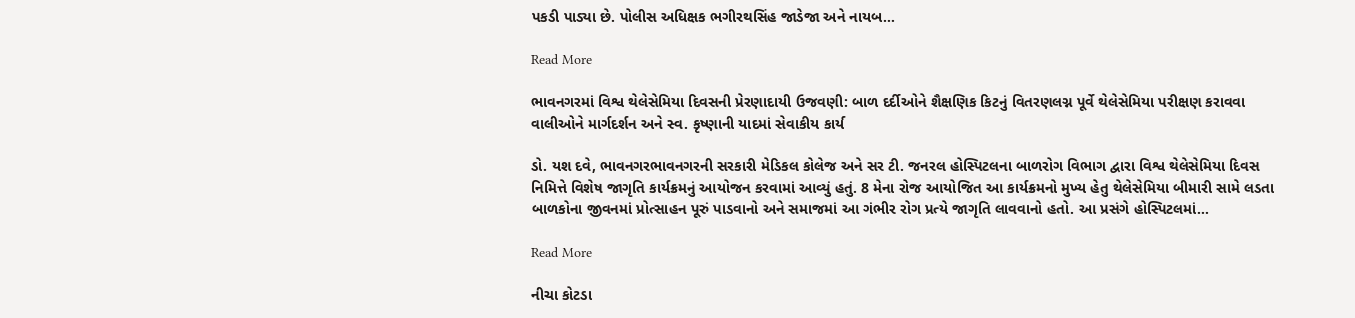પકડી પાડ્યા છે. પોલીસ અધિક્ષક ભગીરથસિંહ જાડેજા અને નાયબ…

Read More

ભાવનગરમાં વિશ્વ થેલેસેમિયા દિવસની પ્રેરણાદાયી ઉજવણી: બાળ દર્દીઓને શૈક્ષણિક કિટનું વિતરણલગ્ન પૂર્વે થેલેસેમિયા પરીક્ષણ કરાવવા વાલીઓને માર્ગદર્શન અને સ્વ. કૃષ્ણાની યાદમાં સેવાકીય કાર્ય

ડો. યશ દવે, ભાવનગરભાવનગરની સરકારી મેડિકલ કોલેજ અને સર ટી. જનરલ હોસ્પિટલના બાળરોગ વિભાગ દ્વારા વિશ્વ થેલેસેમિયા દિવસ નિમિત્તે વિશેષ જાગૃતિ કાર્યક્રમનું આયોજન કરવામાં આવ્યું હતું. 8 મેના રોજ આયોજિત આ કાર્યક્રમનો મુખ્ય હેતુ થેલેસેમિયા બીમારી સામે લડતા બાળકોના જીવનમાં પ્રોત્સાહન પૂરું પાડવાનો અને સમાજમાં આ ગંભીર રોગ પ્રત્યે જાગૃતિ લાવવાનો હતો. આ પ્રસંગે હોસ્પિટલમાં…

Read More

નીચા કોટડા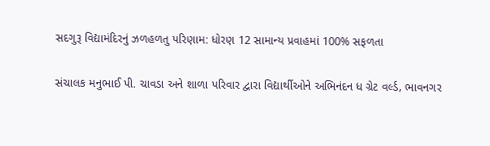સદગુરૂ વિદ્યામંદિરનું ઝળહળતુ પરિણામ: ધોરણ 12 સામાન્ય પ્રવાહમાં 100% સફળતા

સંચાલક મનુભાઈ પી. ચાવડા અને શાળા પરિવાર દ્વારા વિદ્યાર્થીઓને અભિનંદન ધ ગ્રેટ વર્લ્ડ, ભાવનગર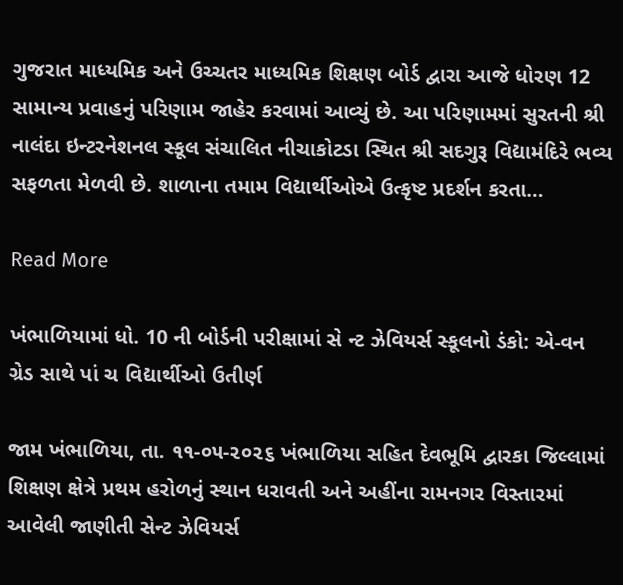ગુજરાત માધ્યમિક અને ઉચ્ચતર માધ્યમિક શિક્ષણ બોર્ડ દ્વારા આજે ધોરણ 12 સામાન્ય પ્રવાહનું પરિણામ જાહેર કરવામાં આવ્યું છે. આ પરિણામમાં સુરતની શ્રી નાલંદા ઇન્ટરનેશનલ સ્કૂલ સંચાલિત નીચાકોટડા સ્થિત શ્રી સદગુરૂ વિદ્યામંદિરે ભવ્ય સફળતા મેળવી છે. શાળાના તમામ વિદ્યાર્થીઓએ ઉત્કૃષ્ટ પ્રદર્શન કરતા…

Read More

ખંભાળિયામાં ધો. 10 ની બોર્ડની પરીક્ષામાં સે ન્ટ ઝેવિયર્સ સ્કૂલનો ડંકો: એ-વન ગ્રેડ સાથે પાં ચ વિદ્યાર્થીઓ ઉતીર્ણ

જામ ખંભાળિયા, તા. ૧૧-૦૫-૨૦૨૬ ખંભાળિયા સહિત દેવભૂમિ દ્વારકા જિલ્લામાં શિક્ષણ ક્ષેત્રે પ્રથમ હરોળનું સ્થાન ધરાવતી અને અહીંના રામનગર વિસ્તારમાં આવેલી જાણીતી સેન્ટ ઝેવિયર્સ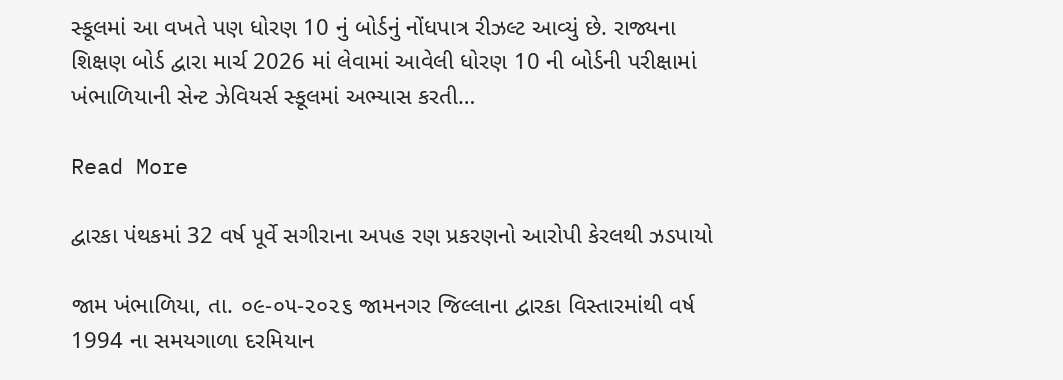સ્કૂલમાં આ વખતે પણ ધોરણ 10 નું બોર્ડનું નોંધપાત્ર રીઝલ્ટ આવ્યું છે. રાજ્યના શિક્ષણ બોર્ડ દ્વારા માર્ચ 2026 માં લેવામાં આવેલી ધોરણ 10 ની બોર્ડની પરીક્ષામાં ખંભાળિયાની સેન્ટ ઝેવિયર્સ સ્કૂલમાં અભ્યાસ કરતી…

Read More

દ્વારકા પંથકમાં 32 વર્ષ પૂર્વે સગીરાના અપહ રણ પ્રકરણનો આરોપી કેરલથી ઝડપાયો

જામ ખંભાળિયા, તા. ૦૯-૦૫-૨૦૨૬ જામનગર જિલ્લાના દ્વારકા વિસ્તારમાંથી વર્ષ 1994 ના સમયગાળા દરમિયાન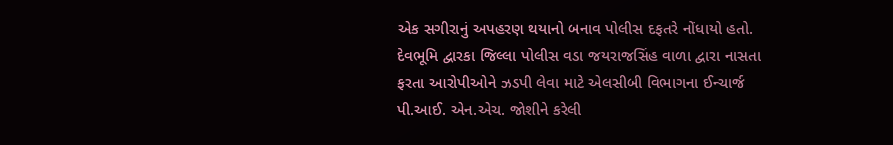એક સગીરાનું અપહરણ થયાનો બનાવ પોલીસ દફતરે નોંધાયો હતો. દેવભૂમિ દ્વારકા જિલ્લા પોલીસ વડા જયરાજસિંહ વાળા દ્વારા નાસતા ફરતા આરોપીઓને ઝડપી લેવા માટે એલસીબી વિભાગના ઈન્ચાર્જ પી.આઈ. એન.એચ. જોશીને કરેલી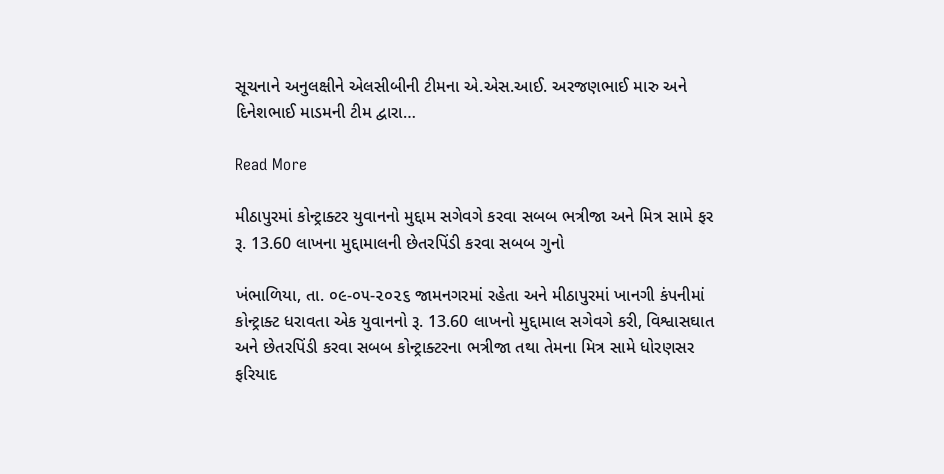સૂચનાને અનુલક્ષીને એલસીબીની ટીમના એ.એસ.આઈ. અરજણભાઈ મારુ અને દિનેશભાઈ માડમની ટીમ દ્વારા…

Read More

મીઠાપુરમાં કોન્ટ્રાક્ટર યુવાનનો મુદ્દામ સગેવગે કરવા સબબ ભત્રીજા અને મિત્ર સામે ફર રૂ. 13.60 લાખના મુદ્દામાલની છેતરપિંડી કરવા સબબ ગુનો

ખંભાળિયા, તા. ૦૯-૦૫-૨૦૨૬ જામનગરમાં રહેતા અને મીઠાપુરમાં ખાનગી કંપનીમાં કોન્ટ્રાક્ટ ધરાવતા એક યુવાનનો રૂ. 13.60 લાખનો મુદ્દામાલ સગેવગે કરી, વિશ્વાસઘાત અને છેતરપિંડી કરવા સબબ કોન્ટ્રાક્ટરના ભત્રીજા તથા તેમના મિત્ર સામે ધોરણસર ફરિયાદ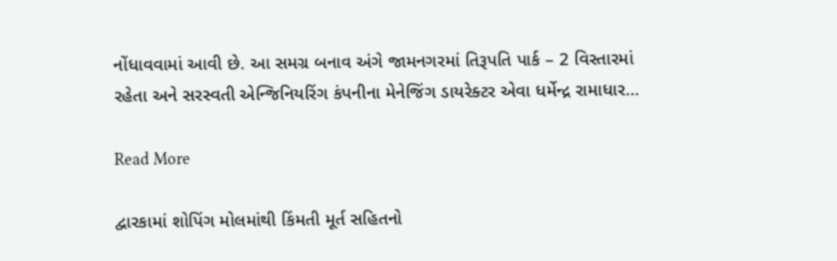નોંધાવવામાં આવી છે. આ સમગ્ર બનાવ અંગે જામનગરમાં તિરૂપતિ પાર્ક – 2 વિસ્તારમાં રહેતા અને સરસ્વતી એન્જિનિયરિંગ કંપનીના મેનેજિંગ ડાયરેક્ટર એવા ધર્મેન્દ્ર રામાધાર…

Read More

દ્વારકામાં શોપિંગ મોલમાંથી કિંમતી મૂર્ત સહિતનો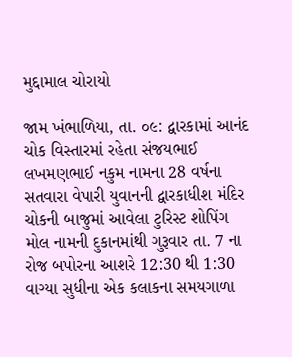મુદ્દામાલ ચોરાયો

જામ ખંભાળિયા, તા. ૦૯: દ્વારકામાં આનંદ ચોક વિસ્તારમાં રહેતા સંજયભાઈ લખમણભાઈ નકુમ નામના 28 વર્ષના સતવારા વેપારી યુવાનની દ્વારકાધીશ મંદિર ચોકની બાજુમાં આવેલા ટુરિસ્ટ શોપિંગ મોલ નામની દુકાનમાંથી ગુરૂવાર તા. 7 ના રોજ બપોરના આશરે 12:30 થી 1:30 વાગ્યા સુધીના એક કલાકના સમયગાળા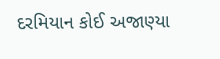દરમિયાન કોઈ અજાણ્યા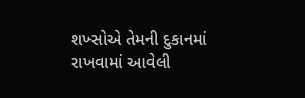શખ્સોએ તેમની દુકાનમાં રાખવામાં આવેલી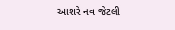આશરે નવ જેટલી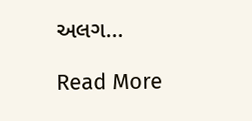અલગ…

Read More